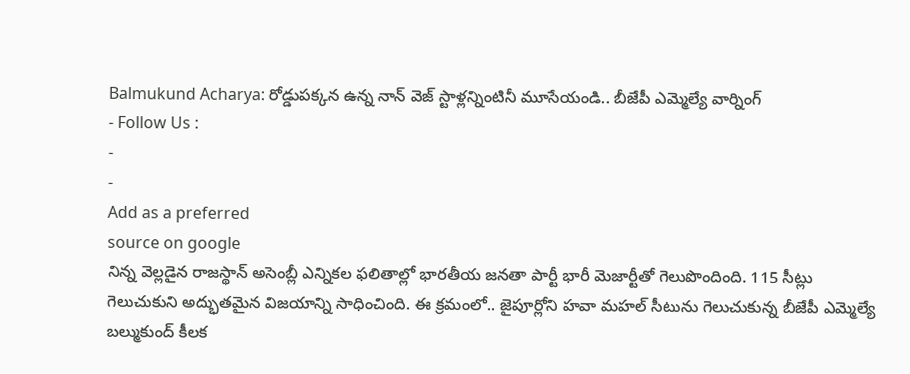Balmukund Acharya: రోడ్డుపక్కన ఉన్న నాన్ వెజ్ స్టాళ్లన్నింటినీ మూసేయండి.. బీజేపీ ఎమ్మెల్యే వార్నింగ్
- Follow Us :
-
-
Add as a preferred
source on google
నిన్న వెల్లడైన రాజస్థాన్ అసెంబ్లీ ఎన్నికల ఫలితాల్లో భారతీయ జనతా పార్టీ భారీ మెజార్టీతో గెలుపొందింది. 115 సీట్లు గెలుచుకుని అద్భుతమైన విజయాన్ని సాధించింది. ఈ క్రమంలో.. జైపూర్లోని హవా మహల్ సీటును గెలుచుకున్న బీజేపీ ఎమ్మెల్యే బల్ముకుంద్ కీలక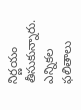నిర్ణయం తీసుకున్నారు. ఎన్నికల ఫలితాలు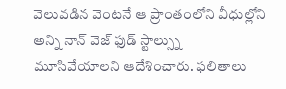వెలువడిన వెంటనే ఆ ప్రాంతంలోని వీధుల్లోని అన్ని నాన్ వెజ్ ఫుడ్ స్టాల్స్ను మూసివేయాలని ఆదేశించారు. ఫలితాలు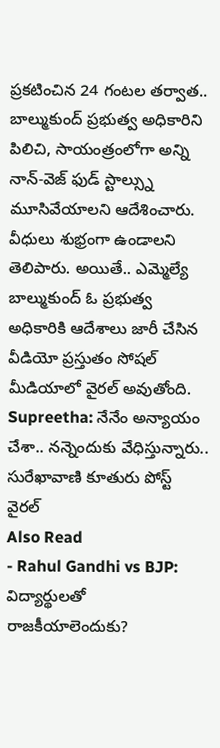ప్రకటించిన 24 గంటల తర్వాత.. బాల్ముకుంద్ ప్రభుత్వ అధికారిని పిలిచి, సాయంత్రంలోగా అన్ని నాన్-వెజ్ ఫుడ్ స్టాల్స్ను మూసివేయాలని ఆదేశించారు. వీధులు శుభ్రంగా ఉండాలని తెలిపారు. అయితే.. ఎమ్మెల్యే బాల్ముకుంద్ ఓ ప్రభుత్వ అధికారికి ఆదేశాలు జారీ చేసిన వీడియో ప్రస్తుతం సోషల్ మీడియాలో వైరల్ అవుతోంది.
Supreetha: నేనేం అన్యాయం చేశా.. నన్నెందుకు వేధిస్తున్నారు.. సురేఖావాణి కూతురు పోస్ట్ వైరల్
Also Read
- Rahul Gandhi vs BJP: విద్యార్థులతో రాజకీయాలెందుకు?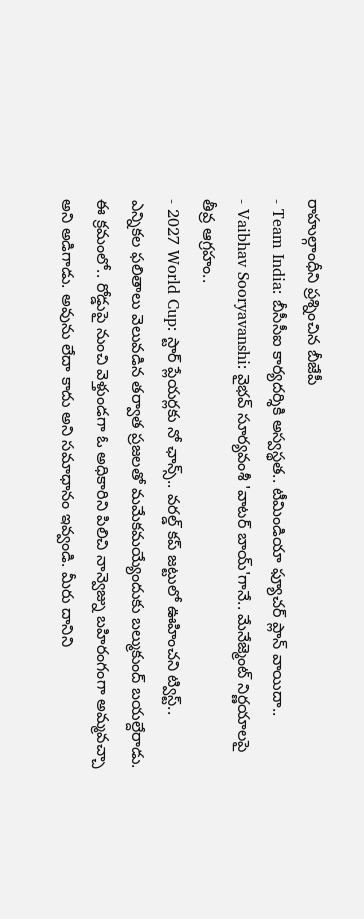రాహుల్గాంధీని ప్రశ్నించిన బీజేపీ
- Team India: బీసీసీఐ కార్యదర్శికి అస్వస్థత.. టీమిండియా ఫ్యూచర్ ప్లాన్ వాయిదా..
- Vaibhav Sooryavanshi: వైభవ్ సూర్యవంశీ 'వాటర్ బాయ్'గానే.. మేనేజ్మెంట్ నిర్ణయాలపై తీవ్ర ఆగ్రహం..
- 2027 World Cup: స్టార్ ప్లేయర్లకు నో ఛాన్స్.. వరల్డ్ కప్ జట్టులో ఊహించని ట్విస్ట్..
ఎన్నికల ఫలితాలు వెలువడిన తర్వాత ప్రజలతో మమేకమయ్యేందుకు బల్ముకుంద్ బయల్దేరాడు. ఈ క్రమంలో.. రోడ్డుపై నుంచి వెళ్తుండగా ఓ అధికారిని పిలిచి నాన్వెజ్ను బహిరంగంగా అమ్మవచ్చా అని అడిగాడు. అవును లేదా కాదు అని సమాధానం ఇవ్వండి. మీరు దానిని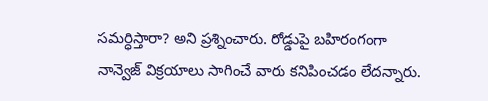సమర్ధిస్తారా? అని ప్రశ్నించారు. రోడ్డుపై బహిరంగంగా నాన్వెజ్ విక్రయాలు సాగించే వారు కనిపించడం లేదన్నారు.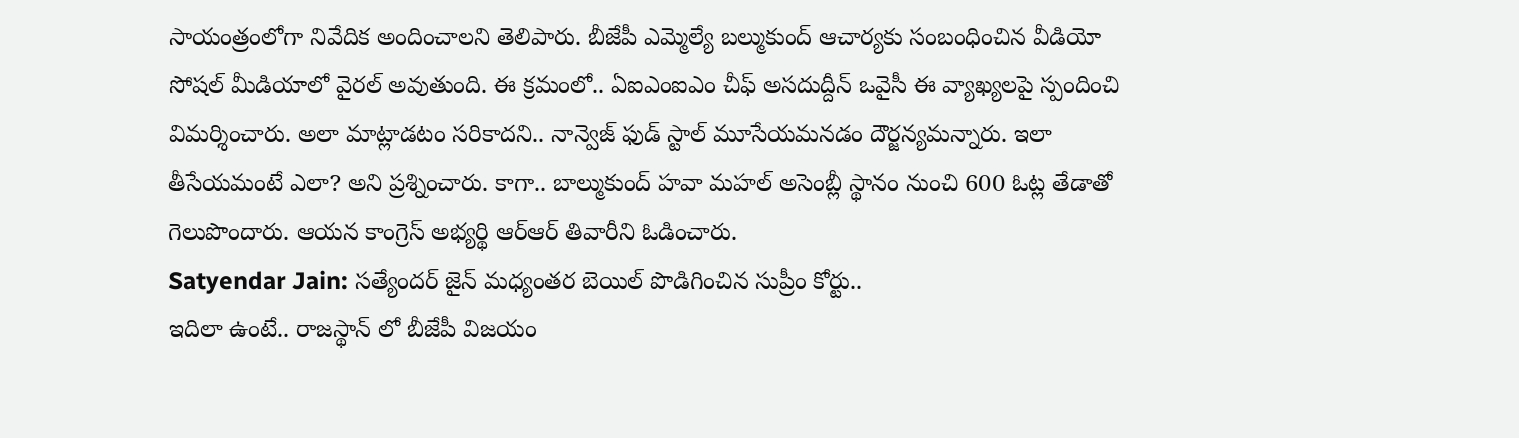సాయంత్రంలోగా నివేదిక అందించాలని తెలిపారు. బీజేపీ ఎమ్మెల్యే బల్ముకుంద్ ఆచార్యకు సంబంధించిన వీడియో సోషల్ మీడియాలో వైరల్ అవుతుంది. ఈ క్రమంలో.. ఏఐఎంఐఎం చీఫ్ అసదుద్దీన్ ఒవైసీ ఈ వ్యాఖ్యలపై స్పందించి విమర్శించారు. అలా మాట్లాడటం సరికాదని.. నాన్వెజ్ ఫుడ్ స్టాల్ మూసేయమనడం దౌర్జన్యమన్నారు. ఇలా తీసేయమంటే ఎలా? అని ప్రశ్నించారు. కాగా.. బాల్ముకుంద్ హవా మహల్ అసెంబ్లీ స్థానం నుంచి 600 ఓట్ల తేడాతో గెలుపొందారు. ఆయన కాంగ్రెస్ అభ్యర్థి ఆర్ఆర్ తివారీని ఓడించారు.
Satyendar Jain: సత్యేందర్ జైన్ మధ్యంతర బెయిల్ పొడిగించిన సుప్రీం కోర్టు..
ఇదిలా ఉంటే.. రాజస్థాన్ లో బీజేపీ విజయం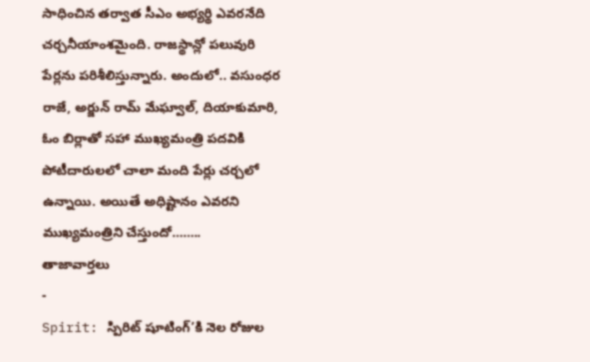సాధించిన తర్వాత సీఎం అభ్యర్థి ఎవరనేది చర్చనీయాంశమైంది. రాజస్థాన్లో పలువురి పేర్లను పరిశీలిస్తున్నారు. అందులో.. వసుంధర రాజే, అర్జున్ రామ్ మేఘ్వాల్, దియాకుమారి, ఓం బిర్లాతో సహా ముఖ్యమంత్రి పదవికి పోటీదారులలో చాలా మంది పేర్లు చర్చలో ఉన్నాయి. అయితే అధిష్టానం ఎవరని ముఖ్యమంత్రిని చేస్తుందో……..
తాజావార్తలు
-
Spirit: స్పిరిట్ షూటింగ్’కి నెల రోజుల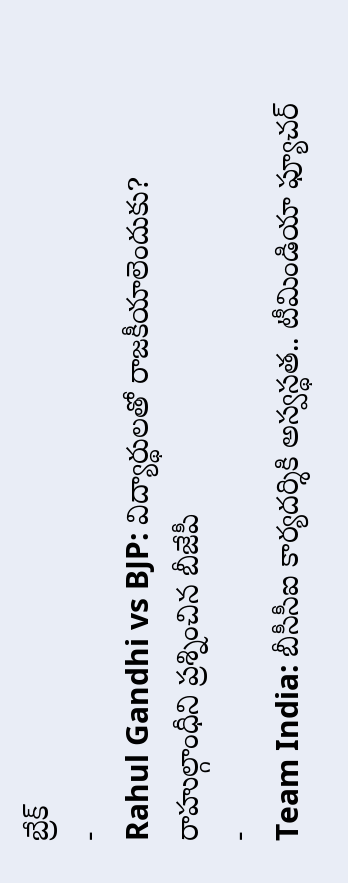బ్రేక్
-
Rahul Gandhi vs BJP: విద్యార్థులతో రాజకీయాలెందుకు? రాహుల్గాంధీని ప్రశ్నించిన బీజేపీ
-
Team India: బీసీసీఐ కార్యదర్శికి అస్వస్థత.. టీమిండియా ఫ్యూచర్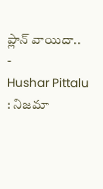ప్లాన్ వాయిదా..
-
Hushar Pittalu : నిజమా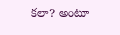కలా? అంటూ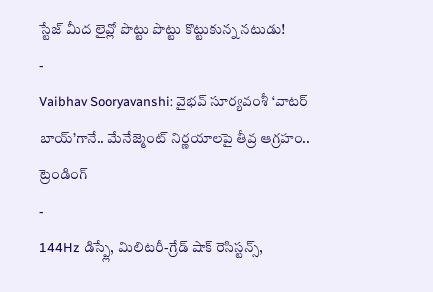స్టేజ్ మీద లైవ్లో పొట్టు పొట్టు కొట్టుకున్న నటుడు!
-
Vaibhav Sooryavanshi: వైభవ్ సూర్యవంశీ ‘వాటర్ బాయ్’గానే.. మేనేజ్మెంట్ నిర్ణయాలపై తీవ్ర ఆగ్రహం..
ట్రెండింగ్
-
144Hz డిస్ప్లే, మిలిటరీ-గ్రేడ్ షాక్ రెసిస్టన్స్,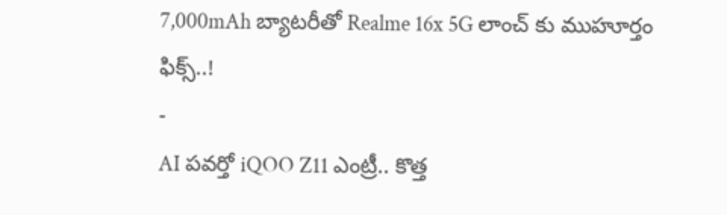7,000mAh బ్యాటరీతో Realme 16x 5G లాంచ్ కు ముహూర్తం ఫిక్స్..!
-
AI పవర్తో iQOO Z11 ఎంట్రీ.. కొత్త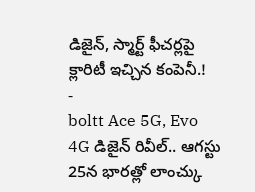డిజైన్, స్మార్ట్ ఫీచర్లపై క్లారిటీ ఇచ్చిన కంపెనీ.!
-
boltt Ace 5G, Evo 4G డిజైన్ రివీల్.. ఆగస్టు 25న భారత్లో లాంచ్కు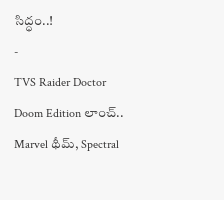సిద్ధం..!
-
TVS Raider Doctor Doom Edition లాంచ్.. Marvel థీమ్, Spectral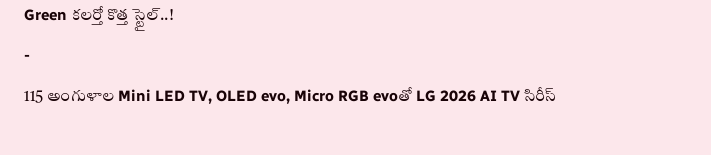Green కలర్తో కొత్త స్టైల్..!
-
115 అంగుళాల Mini LED TV, OLED evo, Micro RGB evoతో LG 2026 AI TV సిరీస్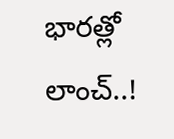భారత్లో లాంచ్..!